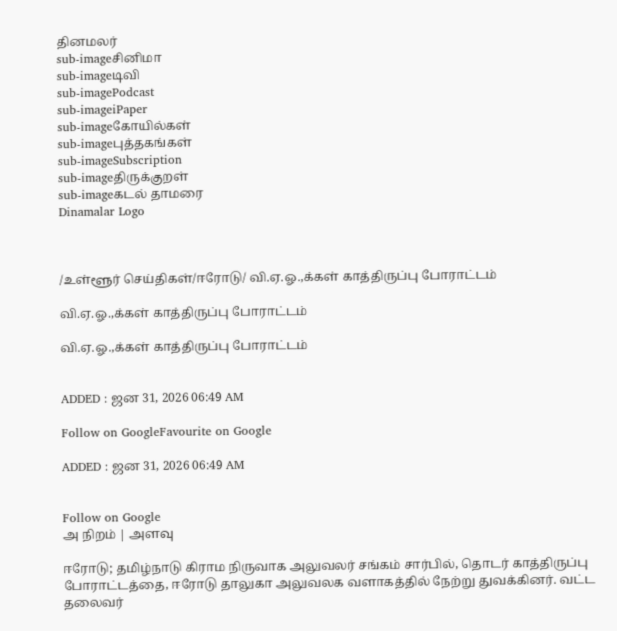தினமலர்
sub-imageசினிமா
sub-imageடிவி
sub-imagePodcast
sub-imageiPaper
sub-imageகோயில்கள்
sub-imageபுத்தகங்கள்
sub-imageSubscription
sub-imageதிருக்குறள்
sub-imageகடல் தாமரை
Dinamalar Logo



/உள்ளூர் செய்திகள்/ஈரோடு/ வி.ஏ.ஓ.,க்கள் காத்திருப்பு போராட்டம்

வி.ஏ.ஓ.,க்கள் காத்திருப்பு போராட்டம்

வி.ஏ.ஓ.,க்கள் காத்திருப்பு போராட்டம்


ADDED : ஜன 31, 2026 06:49 AM

Follow on GoogleFavourite on Google

ADDED : ஜன 31, 2026 06:49 AM


Follow on Google
அ நிறம் | அளவு

ஈரோடு; தமிழ்நாடு கிராம நிருவாக அலுவலர் சங்கம் சார்பில், தொடர் காத்திருப்பு போராட்டத்தை, ஈரோடு தாலுகா அலுவலக வளாகத்தில் நேற்று துவக்கினர். வட்ட தலைவர்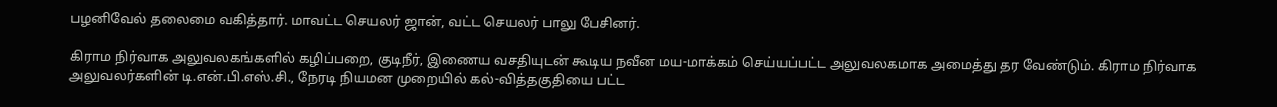பழனிவேல் தலைமை வகித்தார். மாவட்ட செயலர் ஜான், வட்ட செயலர் பாலு பேசினர்.

கிராம நிர்வாக அலுவலகங்களில் கழிப்பறை, குடிநீர், இணைய வசதியுடன் கூடிய நவீன மய-மாக்கம் செய்யப்பட்ட அலுவலகமாக அமைத்து தர வேண்டும். கிராம நிர்வாக அலுவலர்களின் டி.என்.பி.எஸ்.சி., நேரடி நியமன முறையில் கல்-வித்தகுதியை பட்ட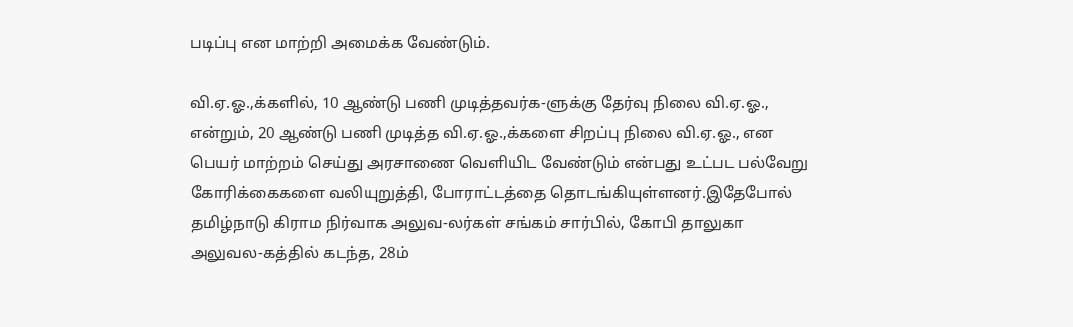படிப்பு என மாற்றி அமைக்க வேண்டும்.

வி.ஏ.ஓ.,க்களில், 10 ஆண்டு பணி முடித்தவர்க-ளுக்கு தேர்வு நிலை வி.ஏ.ஓ., என்றும், 20 ஆண்டு பணி முடித்த வி.ஏ.ஓ.,க்களை சிறப்பு நிலை வி.ஏ.ஓ., என பெயர் மாற்றம் செய்து அரசாணை வெளியிட வேண்டும் என்பது உட்பட பல்வேறு கோரிக்கைகளை வலியுறுத்தி, போராட்டத்தை தொடங்கியுள்ளனர்.இதேபோல் தமிழ்நாடு கிராம நிர்வாக அலுவ-லர்கள் சங்கம் சார்பில், கோபி தாலுகா அலுவல-கத்தில் கடந்த, 28ம்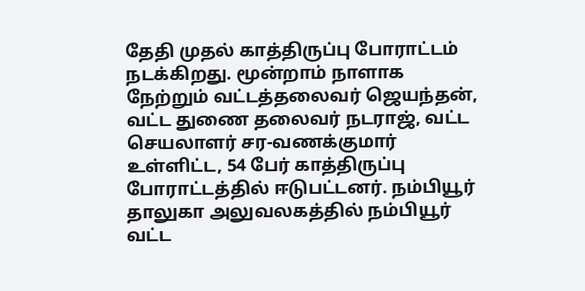தேதி முதல் காத்திருப்பு போராட்டம் நடக்கிறது. மூன்றாம் நாளாக நேற்றும் வட்டத்தலைவர் ஜெயந்தன், வட்ட துணை தலைவர் நடராஜ், வட்ட செயலாளர் சர-வணக்குமார் உள்ளிட்ட, 54 பேர் காத்திருப்பு போராட்டத்தில் ஈடுபட்டனர். நம்பியூர் தாலுகா அலுவலகத்தில் நம்பியூர் வட்ட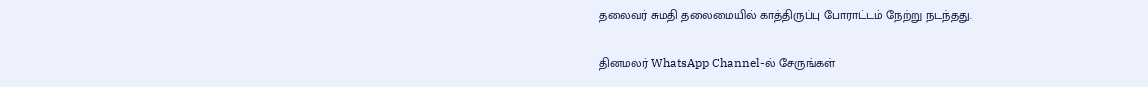தலைவர் சுமதி தலைமையில் காத்திருப்பு போராட்டம் நேற்று நடந்தது.

தினமலர் WhatsApp Channel-ல் சேருங்கள்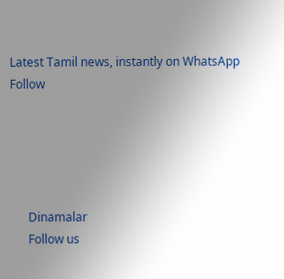Latest Tamil news, instantly on WhatsApp
Follow





      Dinamalar
      Follow us